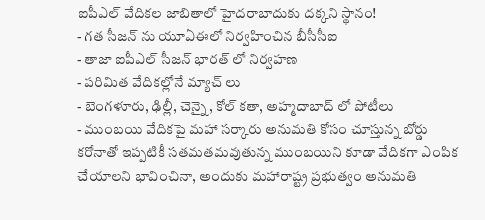ఐపీఎల్ వేదికల జాబితాలో హైదరాబాదుకు దక్కని స్థానం!
- గత సీజన్ ను యూఏఈలో నిర్వహించిన బీసీసీఐ
- తాజా ఐపీఎల్ సీజన్ భారత్ లో నిర్వహణ
- పరిమిత వేదికల్లోనే మ్యాచ్ లు
- బెంగళూరు, ఢిల్లీ, చెన్నై, కోల్ కతా, అహ్మదాబాద్ లో పోటీలు
- ముంబయి వేదికపై మహా సర్కారు అనుమతి కోసం చూస్తున్న బోర్డు
కరోనాతో ఇప్పటికీ సతమతమవుతున్న ముంబయిని కూడా వేదికగా ఎంపిక చేయాలని భావించినా, అందుకు మహారాష్ట్ర ప్రభుత్వం అనుమతి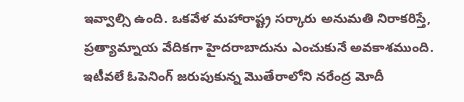ఇవ్వాల్సి ఉంది. ఒకవేళ మహారాష్ట్ర సర్కారు అనుమతి నిరాకరిస్తే, ప్రత్యామ్నాయ వేదికగా హైదరాబాదును ఎంచుకునే అవకాశముంది.
ఇటీవలే ఓపెనింగ్ జరుపుకున్న మొతేరాలోని నరేంద్ర మోదీ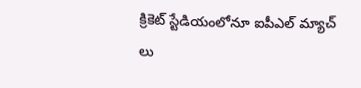క్రికెట్ స్టేడియంలోనూ ఐపీఎల్ మ్యాచ్ లు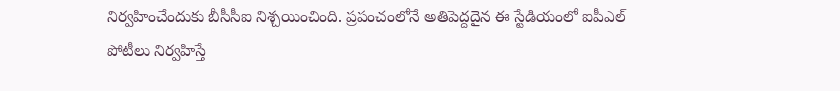నిర్వహించేందుకు బీసీసీఐ నిశ్చయించింది. ప్రపంచంలోనే అతిపెద్దదైన ఈ స్టేడియంలో ఐపీఎల్ పోటీలు నిర్వహిస్తే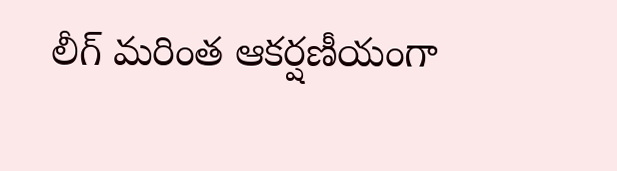లీగ్ మరింత ఆకర్షణీయంగా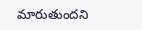మారుతుందని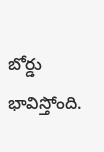బోర్డు భావిస్తోంది.